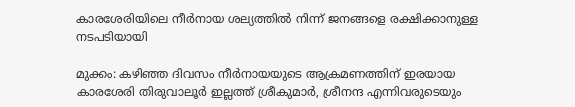കാരശേരിയിലെ നീർനായ ശല്യത്തിൽ നിന്ന് ജനങ്ങളെ രക്ഷിക്കാനുള്ള നടപടിയായി

മുക്കം: കഴിഞ്ഞ ദിവസം നീർനായയുടെ ആക്രമണത്തിന് ഇരയായ കാരശേരി തിരുവാലൂർ ഇല്ലത്ത് ശ്രീകുമാർ, ശ്രീനന്ദ എന്നിവരുടെയും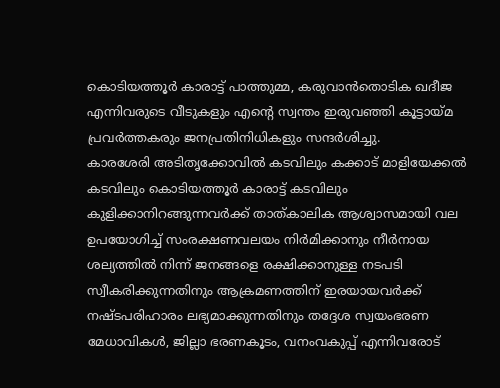കൊടിയത്തൂർ കാരാട്ട് പാത്തുമ്മ, കരുവാൻതൊടിക ഖദീജ എന്നിവരുടെ വീടുകളും എന്റെ സ്വന്തം ഇരുവഞ്ഞി കൂട്ടായ്മ പ്രവർത്തകരും ജനപ്രതിനിധികളും സന്ദർശിച്ചു.
കാരശേരി അടിതൃക്കോവിൽ കടവിലും കക്കാട് മാളിയേക്കൽ കടവിലും കൊടിയത്തൂർ കാരാട്ട് കടവിലും കുളിക്കാനിറങ്ങുന്നവർക്ക് താത്കാലിക ആശ്വാസമായി വല ഉപയോഗിച്ച് സംരക്ഷണവലയം നിർമിക്കാനും നീർനായ ശല്യത്തിൽ നിന്ന് ജനങ്ങളെ രക്ഷിക്കാനുള്ള നടപടി സ്വീകരിക്കുന്നതിനും ആക്രമണത്തിന് ഇരയായവർക്ക് നഷ്ടപരിഹാരം ലഭ്യമാക്കുന്നതിനും തദ്ദേശ സ്വയംഭരണ മേധാവികൾ, ജില്ലാ ഭരണകൂടം, വനംവകുപ്പ് എന്നിവരോട്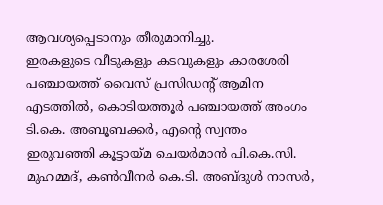ആവശ്യപ്പെടാനും തീരുമാനിച്ചു.
ഇരകളുടെ വീടുകളും കടവുകളും കാരശേരി പഞ്ചായത്ത് വൈസ് പ്രസിഡന്റ് ആമിന എടത്തിൽ, കൊടിയത്തൂർ പഞ്ചായത്ത് അംഗം ടി.കെ. അബൂബക്കർ, എന്റെ സ്വന്തം ഇരുവഞ്ഞി കൂട്ടായ്മ ചെയർമാൻ പി.കെ.സി. മുഹമ്മദ്, കൺവീനർ കെ.ടി. അബ്ദുൾ നാസർ,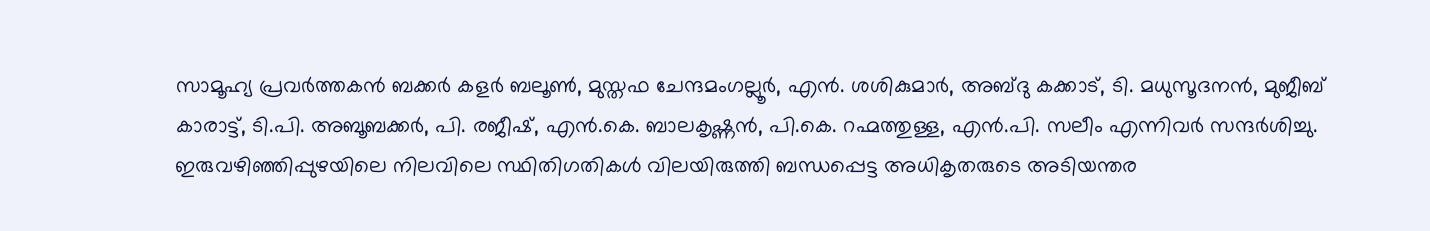സാമൂഹ്യ പ്രവർത്തകൻ ബക്കർ കളർ ബലൂൺ, മുസ്തഫ ചേന്ദമംഗല്ലൂർ, എൻ. ശശികുമാർ, അബ്ദു കക്കാട്, ടി. മധുസൂദനൻ, മുജീബ് കാരാട്ട്, ടി.പി. അബൂബക്കർ, പി. രജീഷ്, എൻ.കെ. ബാലകൃഷ്ണൻ, പി.കെ. റഹ്മത്തുള്ള, എൻ.പി. സലീം എന്നിവർ സന്ദർശിച്ചു. ഇരുവഴിഞ്ഞിപ്പുഴയിലെ നിലവിലെ സ്ഥിതിഗതികൾ വിലയിരുത്തി ബന്ധപ്പെട്ട അധികൃതരുടെ അടിയന്തര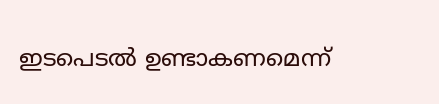ഇടപെടൽ ഉണ്ടാകണമെന്ന്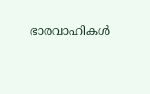ഭാരവാഹികൾ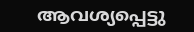ആവശ്യപ്പെട്ടു